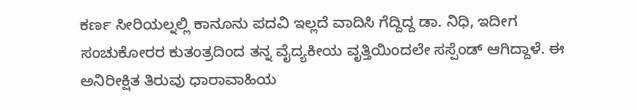ಕರ್ಣ ಸೀರಿಯಲ್ನಲ್ಲಿ ಕಾನೂನು ಪದವಿ ಇಲ್ಲದೆ ವಾದಿಸಿ ಗೆದ್ದಿದ್ದ ಡಾ. ನಿಧಿ, ಇದೀಗ ಸಂಚುಕೋರರ ಕುತಂತ್ರದಿಂದ ತನ್ನ ವೈದ್ಯಕೀಯ ವೃತ್ತಿಯಿಂದಲೇ ಸಸ್ಪೆಂಡ್ ಆಗಿದ್ದಾಳೆ. ಈ ಅನಿರೀಕ್ಷಿತ ತಿರುವು ಧಾರಾವಾಹಿಯ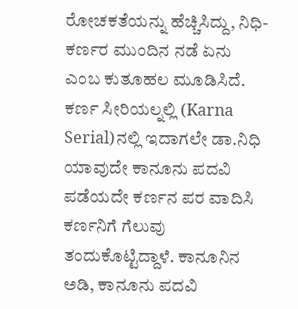ರೋಚಕತೆಯನ್ನು ಹೆಚ್ಚಿಸಿದ್ದು, ನಿಧಿ-ಕರ್ಣರ ಮುಂದಿನ ನಡೆ ಏನು ಎಂಬ ಕುತೂಹಲ ಮೂಡಿಸಿದೆ.
ಕರ್ಣ ಸೀರಿಯಲ್ನಲ್ಲಿ (Karna Serial)ನಲ್ಲಿ ಇದಾಗಲೇ ಡಾ.ನಿಧಿ ಯಾವುದೇ ಕಾನೂನು ಪದವಿ ಪಡೆಯದೇ ಕರ್ಣನ ಪರ ವಾದಿಸಿ ಕರ್ಣನಿಗೆ ಗೆಲುವು ತಂದುಕೊಟ್ಟಿದ್ದಾಳೆ. ಕಾನೂನಿನ ಅಡಿ, ಕಾನೂನು ಪದವಿ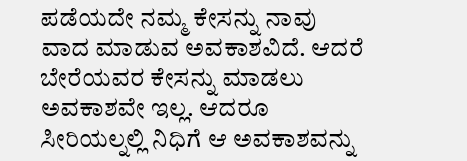ಪಡೆಯದೇ ನಮ್ಮ ಕೇಸನ್ನು ನಾವು ವಾದ ಮಾಡುವ ಅವಕಾಶವಿದೆ. ಆದರೆ ಬೇರೆಯವರ ಕೇಸನ್ನು ಮಾಡಲು ಅವಕಾಶವೇ ಇಲ್ಲ. ಆದರೂ ಸೀರಿಯಲ್ನಲ್ಲಿ ನಿಧಿಗೆ ಆ ಅವಕಾಶವನ್ನು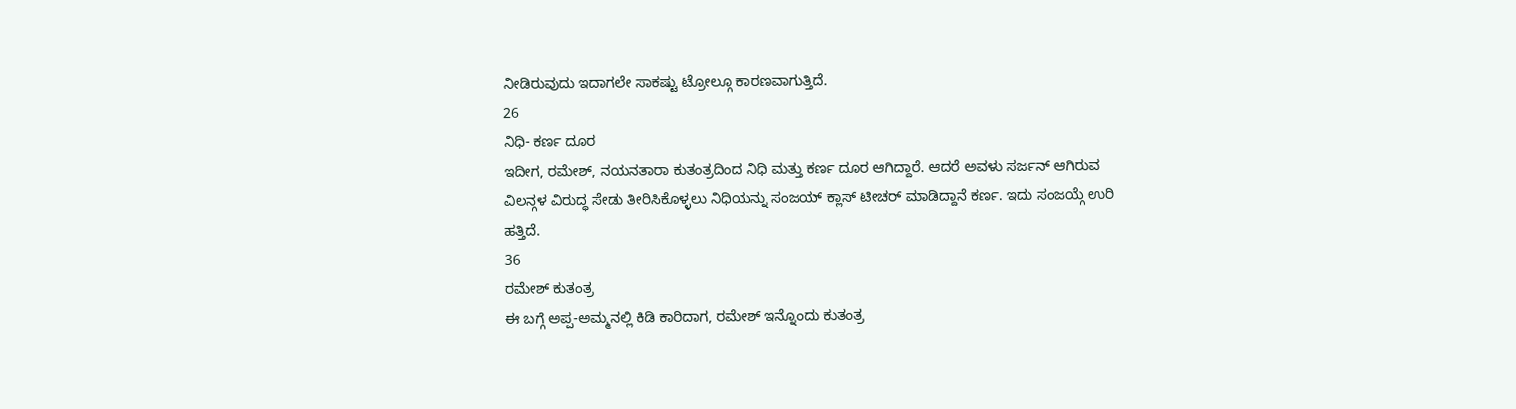ನೀಡಿರುವುದು ಇದಾಗಲೇ ಸಾಕಷ್ಟು ಟ್ರೋಲ್ಗೂ ಕಾರಣವಾಗುತ್ತಿದೆ.
26
ನಿಧಿ- ಕರ್ಣ ದೂರ
ಇದೀಗ, ರಮೇಶ್, ನಯನತಾರಾ ಕುತಂತ್ರದಿಂದ ನಿಧಿ ಮತ್ತು ಕರ್ಣ ದೂರ ಆಗಿದ್ದಾರೆ. ಆದರೆ ಅವಳು ಸರ್ಜನ್ ಆಗಿರುವ ವಿಲನ್ಗಳ ವಿರುದ್ಧ ಸೇಡು ತೀರಿಸಿಕೊಳ್ಳಲು ನಿಧಿಯನ್ನು ಸಂಜಯ್ ಕ್ಲಾಸ್ ಟೀಚರ್ ಮಾಡಿದ್ದಾನೆ ಕರ್ಣ. ಇದು ಸಂಜಯ್ಗೆ ಉರಿ ಹತ್ತಿದೆ.
36
ರಮೇಶ್ ಕುತಂತ್ರ
ಈ ಬಗ್ಗೆ ಅಪ್ಪ-ಅಮ್ಮನಲ್ಲಿ ಕಿಡಿ ಕಾರಿದಾಗ, ರಮೇಶ್ ಇನ್ನೊಂದು ಕುತಂತ್ರ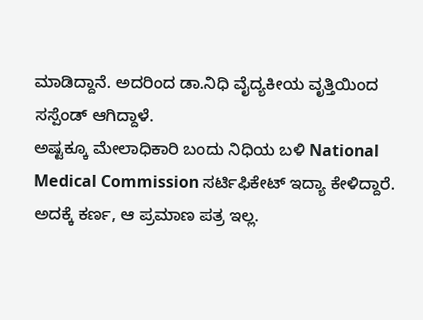ಮಾಡಿದ್ದಾನೆ. ಅದರಿಂದ ಡಾ.ನಿಧಿ ವೈದ್ಯಕೀಯ ವೃತ್ತಿಯಿಂದ ಸಸ್ಪೆಂಡ್ ಆಗಿದ್ದಾಳೆ.
ಅಷ್ಟಕ್ಕೂ ಮೇಲಾಧಿಕಾರಿ ಬಂದು ನಿಧಿಯ ಬಳಿ National Medical Commission ಸರ್ಟಿಫಿಕೇಟ್ ಇದ್ಯಾ ಕೇಳಿದ್ದಾರೆ. ಅದಕ್ಕೆ ಕರ್ಣ, ಆ ಪ್ರಮಾಣ ಪತ್ರ ಇಲ್ಲ.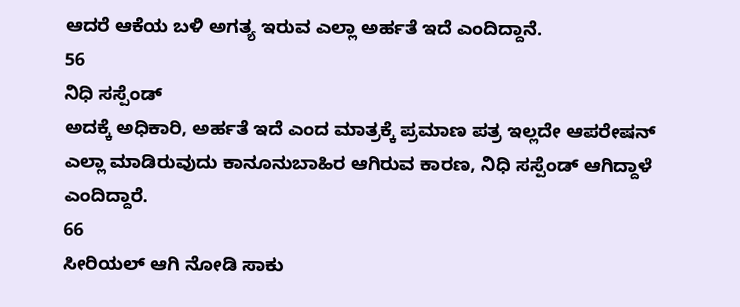ಆದರೆ ಆಕೆಯ ಬಳಿ ಅಗತ್ಯ ಇರುವ ಎಲ್ಲಾ ಅರ್ಹತೆ ಇದೆ ಎಂದಿದ್ದಾನೆ.
56
ನಿಧಿ ಸಸ್ಪೆಂಡ್
ಅದಕ್ಕೆ ಅಧಿಕಾರಿ, ಅರ್ಹತೆ ಇದೆ ಎಂದ ಮಾತ್ರಕ್ಕೆ ಪ್ರಮಾಣ ಪತ್ರ ಇಲ್ಲದೇ ಆಪರೇಷನ್ ಎಲ್ಲಾ ಮಾಡಿರುವುದು ಕಾನೂನುಬಾಹಿರ ಆಗಿರುವ ಕಾರಣ, ನಿಧಿ ಸಸ್ಪೆಂಡ್ ಆಗಿದ್ದಾಳೆ ಎಂದಿದ್ದಾರೆ.
66
ಸೀರಿಯಲ್ ಆಗಿ ನೋಡಿ ಸಾಕು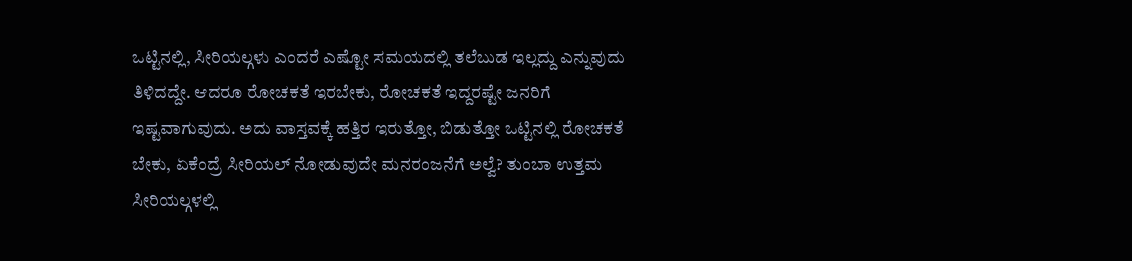ಒಟ್ಟಿನಲ್ಲಿ, ಸೀರಿಯಲ್ಗಳು ಎಂದರೆ ಎಷ್ಟೋ ಸಮಯದಲ್ಲಿ ತಲೆಬುಡ ಇಲ್ಲದ್ದು ಎನ್ನುವುದು ತಿಳಿದದ್ದೇ. ಆದರೂ ರೋಚಕತೆ ಇರಬೇಕು, ರೋಚಕತೆ ಇದ್ದರಷ್ಟೇ ಜನರಿಗೆ ಇಷ್ಟವಾಗುವುದು. ಅದು ವಾಸ್ತವಕ್ಕೆ ಹತ್ತಿರ ಇರುತ್ತೋ, ಬಿಡುತ್ತೋ ಒಟ್ಟಿನಲ್ಲಿ ರೋಚಕತೆ ಬೇಕು, ಏಕೆಂದ್ರೆ ಸೀರಿಯಲ್ ನೋಡುವುದೇ ಮನರಂಜನೆಗೆ ಅಲ್ವೆ? ತುಂಬಾ ಉತ್ತಮ ಸೀರಿಯಲ್ಗಳಲ್ಲಿ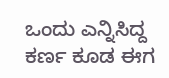ಒಂದು ಎನ್ನಿಸಿದ್ದ ಕರ್ಣ ಕೂಡ ಈಗ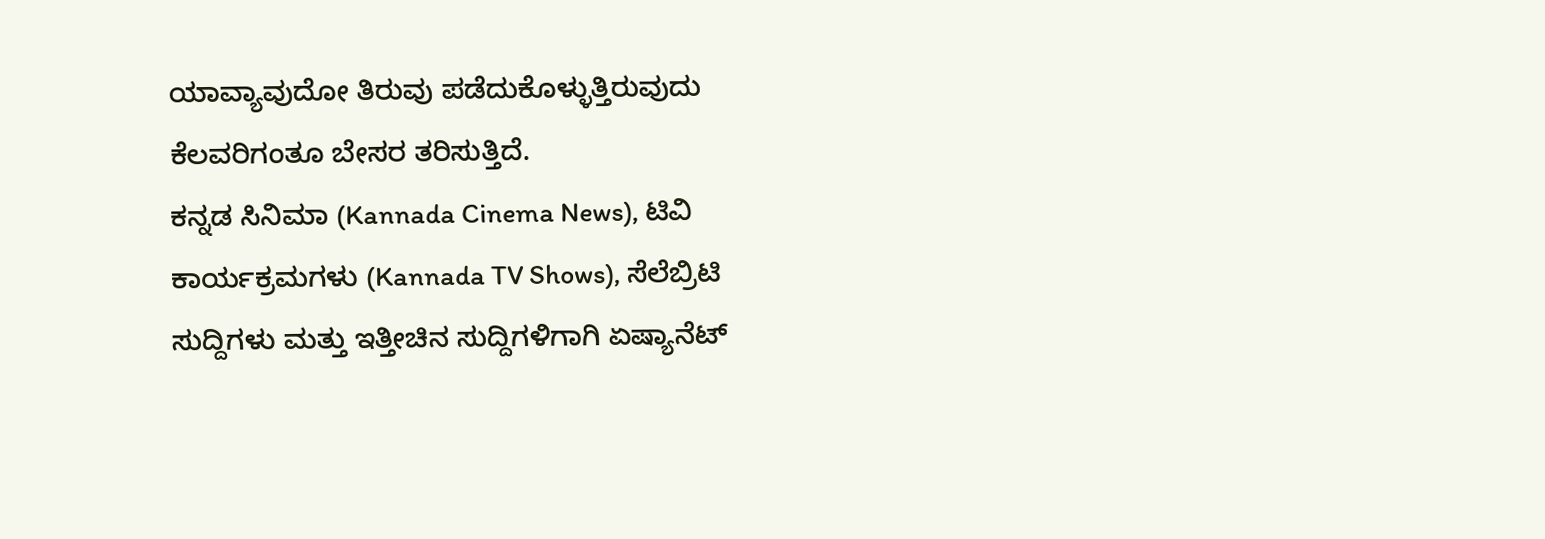ಯಾವ್ಯಾವುದೋ ತಿರುವು ಪಡೆದುಕೊಳ್ಳುತ್ತಿರುವುದು ಕೆಲವರಿಗಂತೂ ಬೇಸರ ತರಿಸುತ್ತಿದೆ.
ಕನ್ನಡ ಸಿನಿಮಾ (Kannada Cinema News), ಟಿವಿ ಕಾರ್ಯಕ್ರಮಗಳು (Kannada TV Shows), ಸೆಲೆಬ್ರಿಟಿ ಸುದ್ದಿಗಳು ಮತ್ತು ಇತ್ತೀಚಿನ ಸುದ್ದಿಗಳಿಗಾಗಿ ಏಷ್ಯಾನೆಟ್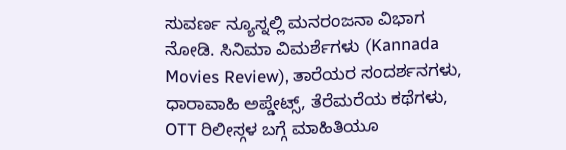ಸುವರ್ಣ ನ್ಯೂಸ್ನಲ್ಲಿ ಮನರಂಜನಾ ವಿಭಾಗ ನೋಡಿ. ಸಿನಿಮಾ ವಿಮರ್ಶೆಗಳು (Kannada Movies Review), ತಾರೆಯರ ಸಂದರ್ಶನಗಳು, ಧಾರಾವಾಹಿ ಅಪ್ಡೇಟ್ಸ್, ತೆರೆಮರೆಯ ಕಥೆಗಳು, OTT ರಿಲೀಸ್ಗಳ ಬಗ್ಗೆ ಮಾಹಿತಿಯೂ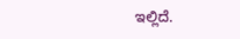ಇಲ್ಲಿದೆ.